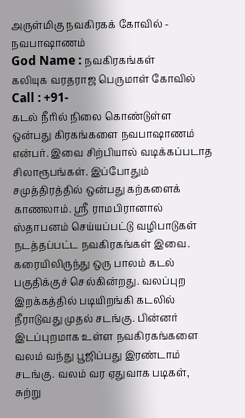அருள்மிகு நவகிரகக் கோவில் - நவபாஷாணம்
God Name : நவகிரகங்கள்
கலியுக வரதராஜ பெருமாள் கோவில்
Call : +91-
கடல் நீரில் நிலை கொண்டுள்ள ஒன்பது கிரகங்களை நவபாஷாணம் என்பர். இவை சிற்பியால் வடிக்கப்படாத சிலாரூபங்கள். இப்போதும் சமுத்திரத்தில் ஒன்பது கற்களைக் காணலாம். ஸ்ரீ ராமபிரானால் ஸ்தாபனம் செய்யப்பட்டு வழிபாடுகள் நடத்தப்பட்ட நவகிரகங்கள் இவை. கரையிலிருந்து ஒரு பாலம் கடல் பகுதிக்குச் செல்கின்றது. வலப்புற இறக்கத்தில் படியிறங்கி கடலில் நீராடுவது முதல் சடங்கு. பின்னர் இடப்புறமாக உள்ள நவகிரகங்களை வலம் வந்து பூஜிப்பது இரண்டாம் சடங்கு. வலம் வர ஏதுவாக படிகள், சுற்று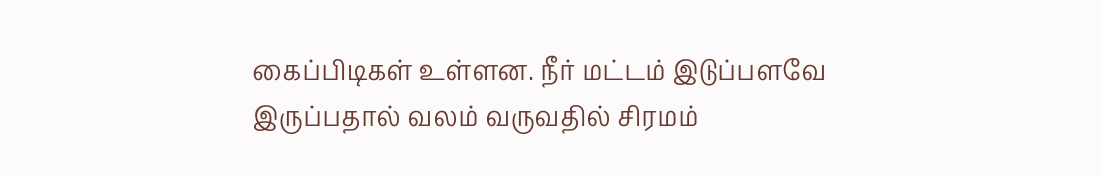கைப்பிடிகள் உள்ளன. நீர் மட்டம் இடுப்பளவே இருப்பதால் வலம் வருவதில் சிரமம்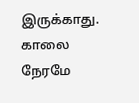இருக்காது. காலை நேரமே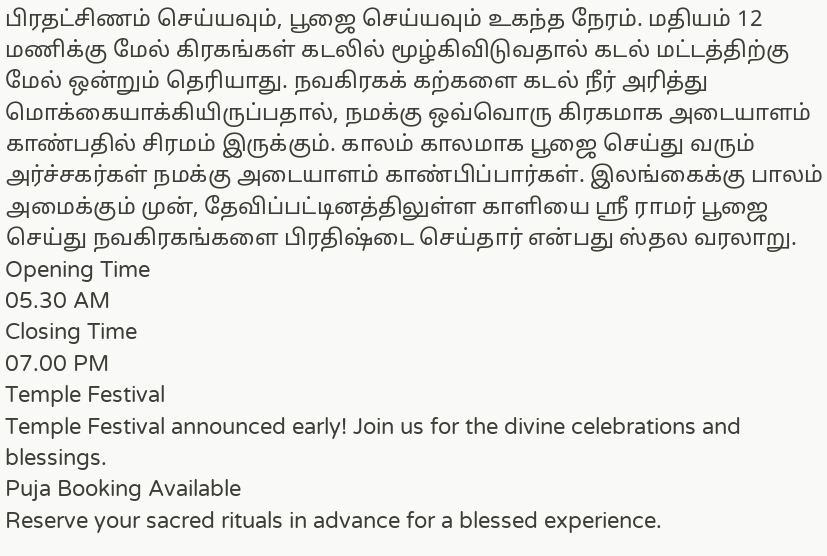பிரதட்சிணம் செய்யவும், பூஜை செய்யவும் உகந்த நேரம். மதியம் 12 மணிக்கு மேல் கிரகங்கள் கடலில் மூழ்கிவிடுவதால் கடல் மட்டத்திற்கு மேல் ஒன்றும் தெரியாது. நவகிரகக் கற்களை கடல் நீர் அரித்து மொக்கையாக்கியிருப்பதால், நமக்கு ஒவ்வொரு கிரகமாக அடையாளம் காண்பதில் சிரமம் இருக்கும். காலம் காலமாக பூஜை செய்து வரும் அர்ச்சகர்கள் நமக்கு அடையாளம் காண்பிப்பார்கள். இலங்கைக்கு பாலம் அமைக்கும் முன், தேவிப்பட்டினத்திலுள்ள காளியை ஸ்ரீ ராமர் பூஜை செய்து நவகிரகங்களை பிரதிஷ்டை செய்தார் என்பது ஸ்தல வரலாறு.
Opening Time
05.30 AM
Closing Time
07.00 PM
Temple Festival
Temple Festival announced early! Join us for the divine celebrations and blessings.
Puja Booking Available
Reserve your sacred rituals in advance for a blessed experience.